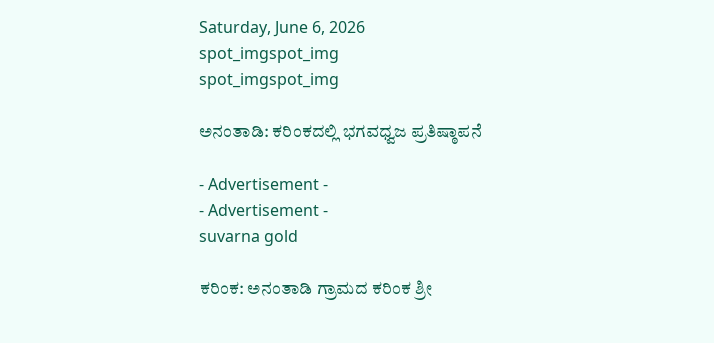Saturday, June 6, 2026
spot_imgspot_img
spot_imgspot_img

ಅನಂತಾಡಿ: ಕರಿಂಕದಲ್ಲಿ ಭಗವಧ್ವಜ ಪ್ರತಿಷ್ಠಾಪನೆ

- Advertisement -
- Advertisement -
suvarna gold

ಕರಿಂಕ: ಅನಂತಾಡಿ ಗ್ರಾಮದ ಕರಿಂಕ ಶ್ರೀ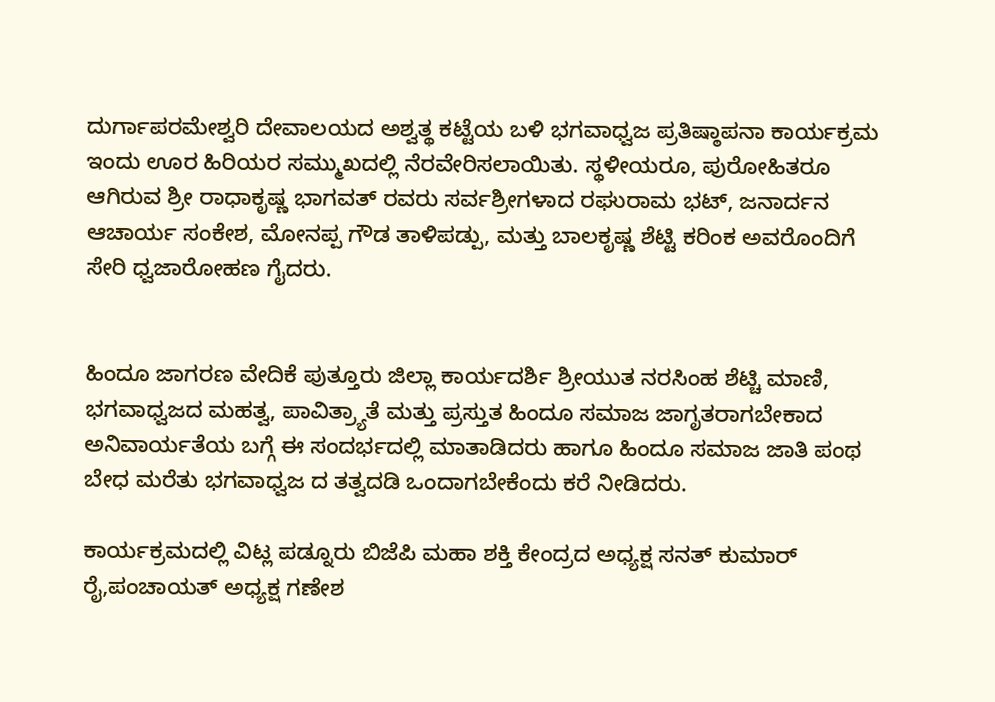ದುರ್ಗಾಪರಮೇಶ್ವರಿ ದೇವಾಲಯದ ಅಶ್ವತ್ಥ ಕಟ್ಟೆಯ ಬಳಿ ಭಗವಾಧ್ವಜ ಪ್ರತಿಷ್ಠಾಪನಾ ಕಾರ್ಯಕ್ರಮ ಇಂದು ಊರ ಹಿರಿಯರ ಸಮ್ಮುಖದಲ್ಲಿ ನೆರವೇರಿಸಲಾಯಿತು. ಸ್ಥಳೀಯರೂ, ಪುರೋಹಿತರೂ ಆಗಿರುವ ಶ್ರೀ ರಾಧಾಕೃಷ್ಣ ಭಾಗವತ್ ರವರು ಸರ್ವಶ್ರೀಗಳಾದ ರಘುರಾಮ ಭಟ್, ಜನಾರ್ದನ ಆಚಾರ್ಯ ಸಂಕೇಶ, ಮೋನಪ್ಪ ಗೌಡ ತಾಳಿಪಡ್ಪು, ಮತ್ತು ಬಾಲಕೃಷ್ಣ ಶೆಟ್ಟಿ ಕರಿಂಕ ಅವರೊಂದಿಗೆ ಸೇರಿ ಧ್ವಜಾರೋಹಣ ಗೈದರು.


ಹಿಂದೂ ಜಾಗರಣ ವೇದಿಕೆ ಪುತ್ತೂರು ಜಿಲ್ಲಾ ಕಾರ್ಯದರ್ಶಿ ಶ್ರೀಯುತ ನರಸಿಂಹ ‌ಶೆಟ್ಚಿ ಮಾಣಿ, ಭಗವಾಧ್ವಜದ ಮಹತ್ವ, ಪಾವಿತ್ರ್ಯಾತೆ ಮತ್ತು ಪ್ರಸ್ತುತ ಹಿಂದೂ ಸಮಾಜ ಜಾಗೃತರಾಗಬೇಕಾದ ಅನಿವಾರ್ಯತೆಯ ಬಗ್ಗೆ ಈ ಸಂದರ್ಭದಲ್ಲಿ ಮಾತಾಡಿದರು ಹಾಗೂ ಹಿಂದೂ ಸಮಾಜ ಜಾತಿ ಪಂಥ ಬೇಧ ಮರೆತು ಭಗವಾಧ್ವಜ ದ ತತ್ವದಡಿ ಒಂದಾಗಬೇಕೆಂದು ಕರೆ ನೀಡಿದರು.

ಕಾರ್ಯಕ್ರಮದಲ್ಲಿ ವಿಟ್ಲ ಪಡ್ನೂರು ಬಿಜೆಪಿ ಮಹಾ ಶಕ್ತಿ ಕೇಂದ್ರದ ಅಧ್ಯಕ್ಷ ಸನತ್ ಕುಮಾರ್ ರೈ,ಪಂಚಾಯತ್ ಅಧ್ಯಕ್ಷ ಗಣೇಶ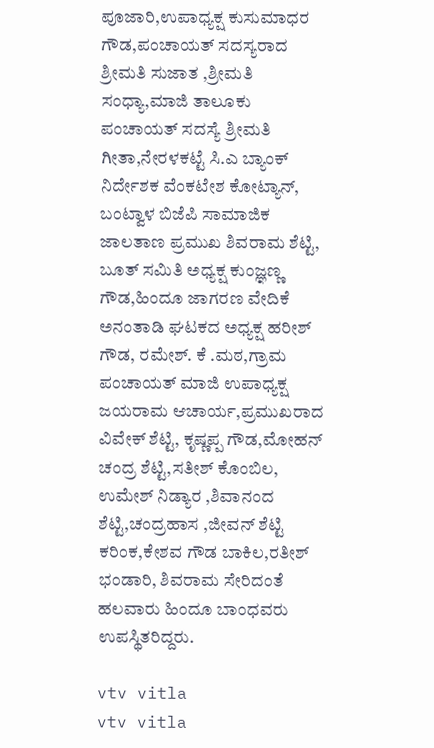ಪೂಜಾರಿ,ಉಪಾಧ್ಯಕ್ಷ ಕುಸುಮಾಧರ ಗೌಡ,ಪಂಚಾಯತ್ ಸದಸ್ಯರಾದ ಶ್ರೀಮತಿ ಸುಜಾತ ,ಶ್ರೀಮತಿ ಸಂಧ್ಯಾ,ಮಾಜಿ ತಾಲೂಕು ಪಂಚಾಯತ್ ಸದಸ್ಯೆ ಶ್ರೀಮತಿ ಗೀತಾ,ನೇರಳಕಟ್ಟೆ ಸಿ.ಎ ಬ್ಯಾಂಕ್ ನಿರ್ದೇಶಕ ವೆಂಕಟೇಶ ಕೋಟ್ಯಾನ್, ಬಂಟ್ವಾಳ ಬಿಜೆಪಿ ಸಾಮಾಜಿಕ ಜಾಲತಾಣ ಪ್ರಮುಖ ಶಿವರಾಮ ಶೆಟ್ಟಿ, ಬೂತ್ ಸಮಿತಿ ಅಧ್ಯಕ್ಷ ಕುಂಜ್ಞಣ್ಣ ಗೌಡ,ಹಿಂದೂ ಜಾಗರಣ ವೇದಿಕೆ ಅನಂತಾಡಿ ಘಟಕದ ಅಧ್ಯಕ್ಷ ಹರೀಶ್ ಗೌಡ, ರಮೇಶ್. ಕೆ .ಮಠ,ಗ್ರಾಮ ಪಂಚಾಯತ್ ಮಾಜಿ ಉಪಾಧ್ಯಕ್ಷ ಜಯರಾಮ ಆಚಾರ್ಯ,ಪ್ರಮುಖರಾದ ವಿವೇಕ್ ಶೆಟ್ಟಿ, ಕೃಷ್ಣಪ್ಪ ಗೌಡ,ಮೋಹನ್ ಚಂದ್ರ ಶೆಟ್ಟಿ,ಸತೀಶ್ ಕೊಂಬಿಲ, ಉಮೇಶ್ ನಿಡ್ಯಾರ ,ಶಿವಾನಂದ ಶೆಟ್ಟಿ,ಚಂದ್ರಹಾಸ ,ಜೀವನ್ ಶೆಟ್ಟಿ ಕರಿಂಕ,ಕೇಶವ ಗೌಡ ಬಾಕಿಲ,ರತೀಶ್ ಭಂಡಾರಿ, ಶಿವರಾಮ ಸೇರಿದಂತೆ ಹಲವಾರು ಹಿಂದೂ ಬಾಂಧವರು ಉಪಸ್ಥಿತರಿದ್ದರು.

vtv vitla
vtv vitla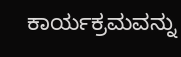ಕಾರ್ಯಕ್ರಮವನ್ನು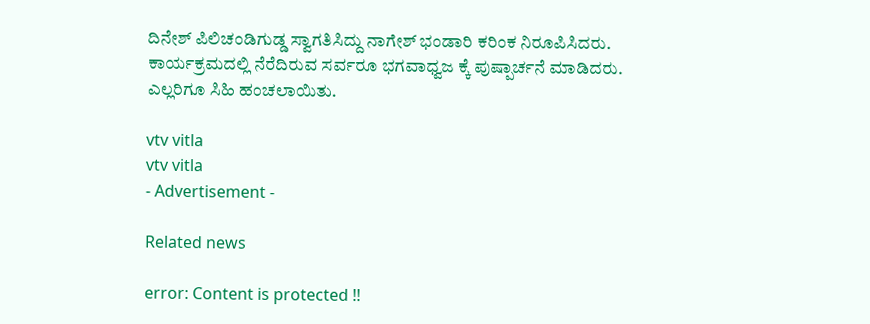ದಿನೇಶ್ ಪಿಲಿಚಂಡಿಗುಡ್ಡ ಸ್ವಾಗತಿಸಿದ್ದು ನಾಗೇಶ್ ಭಂಡಾರಿ ಕರಿಂಕ ನಿರೂಪಿಸಿದರು. ಕಾರ್ಯಕ್ರಮದಲ್ಲಿ ನೆರೆದಿರುವ ಸರ್ವರೂ ಭಗವಾಧ್ವಜ ಕ್ಕೆ ಪುಷ್ಪಾರ್ಚನೆ ಮಾಡಿದರು. ಎಲ್ಲರಿಗೂ ಸಿಹಿ ಹಂಚಲಾಯಿತು.

vtv vitla
vtv vitla
- Advertisement -

Related news

error: Content is protected !!